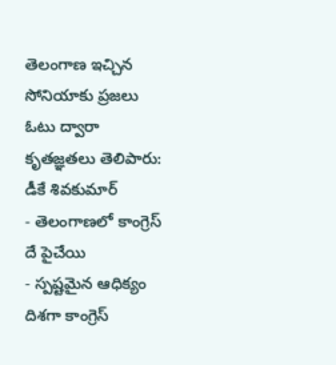తెలంగాణ ఇచ్చిన సోనియాకు ప్రజలు ఓటు ద్వారా కృతజ్ఞతలు తెలిపారు: డీకే శివకుమార్
- తెలంగాణలో కాంగ్రెస్ దే పైచేయి
- స్పష్టమైన ఆధిక్యం దిశగా కాంగ్రెస్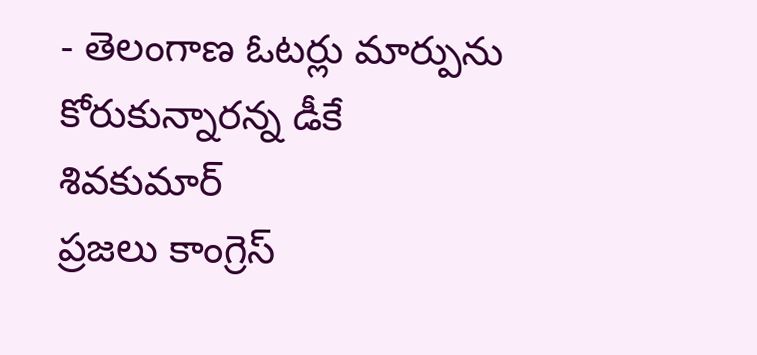- తెలంగాణ ఓటర్లు మార్పును కోరుకున్నారన్న డీకే శివకుమార్
ప్రజలు కాంగ్రెస్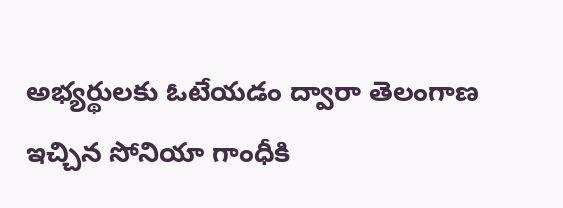అభ్యర్థులకు ఓటేయడం ద్వారా తెలంగాణ ఇచ్చిన సోనియా గాంధీకి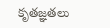కృతజ్ఞతలు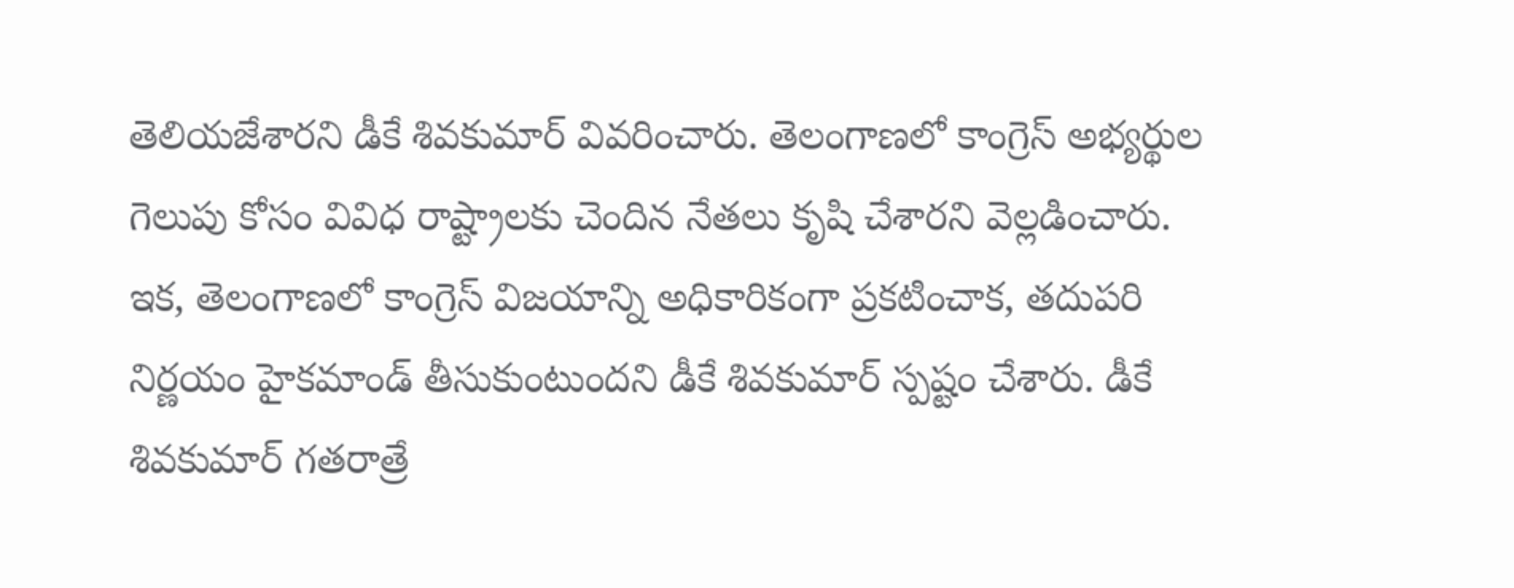తెలియజేశారని డీకే శివకుమార్ వివరించారు. తెలంగాణలో కాంగ్రెస్ అభ్యర్థుల గెలుపు కోసం వివిధ రాష్ట్రాలకు చెందిన నేతలు కృషి చేశారని వెల్లడించారు.
ఇక, తెలంగాణలో కాంగ్రెస్ విజయాన్ని అధికారికంగా ప్రకటించాక, తదుపరి నిర్ణయం హైకమాండ్ తీసుకుంటుందని డీకే శివకుమార్ స్పష్టం చేశారు. డీకే శివకుమార్ గతరాత్రే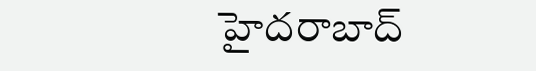హైదరాబాద్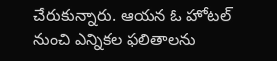చేరుకున్నారు. ఆయన ఓ హోటల్ నుంచి ఎన్నికల ఫలితాలను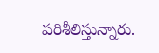పరిశీలిస్తున్నారు.